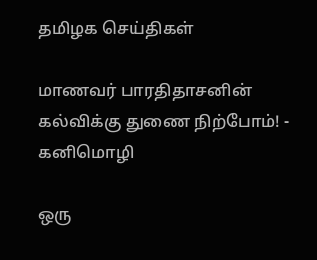தமிழக செய்திகள்

மாணவர் பாரதிதாசனின் கல்விக்கு துணை நிற்போம்! - கனிமொழி

ஒரு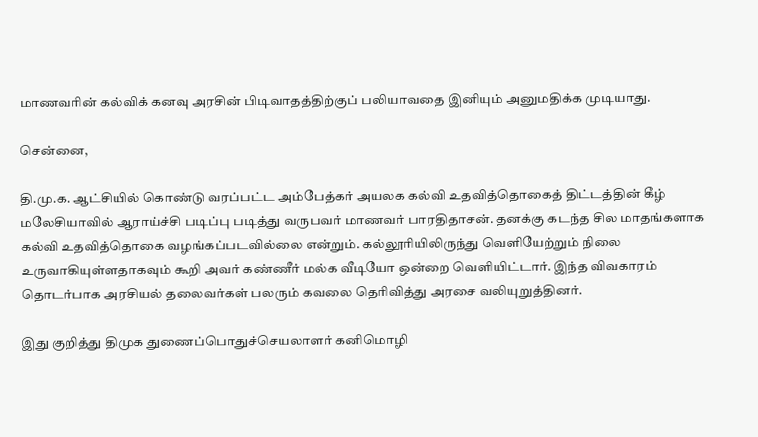மாணவரின் கல்விக் கனவு அரசின் பிடிவாதத்திற்குப் பலியாவதை இனியும் அனுமதிக்க முடியாது.

சென்னை,

தி.மு.க. ஆட்சியில் கொண்டு வரப்பட்ட அம்பேத்கர் அயலக கல்வி உதவித்தொகைத் திட்டத்தின் கீழ் மலேசியாவில் ஆராய்ச்சி படிப்பு படித்து வருபவர் மாணவர் பாரதிதாசன். தனக்கு கடந்த சில மாதங்களாக கல்வி உதவித்தொகை வழங்கப்படவில்லை என்றும். கல்லூரியிலிருந்து வெளியேற்றும் நிலை உருவாகியுள்ளதாகவும் கூறி அவர் கண்ணீர் மல்க வீடியோ ஒன்றை வெளியிட்டார். இந்த விவகாரம் தொடர்பாக அரசியல் தலைவர்கள் பலரும் கவலை தெரிவித்து அரசை வலியுறுத்தினர்.

இது குறித்து திமுக துணைப்பொதுச்செயலாளர் கனிமொழி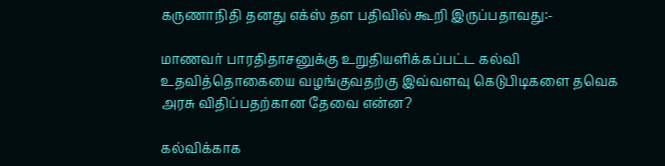கருணாநிதி தனது எக்ஸ் தள பதிவில் கூறி இருப்பதாவது:-

மாணவர் பாரதிதாசனுக்கு உறுதியளிக்கப்பட்ட கல்வி உதவித்தொகையை வழங்குவதற்கு இவ்வளவு கெடுபிடிகளை தவெக அரசு விதிப்பதற்கான தேவை என்ன?

கல்விக்காக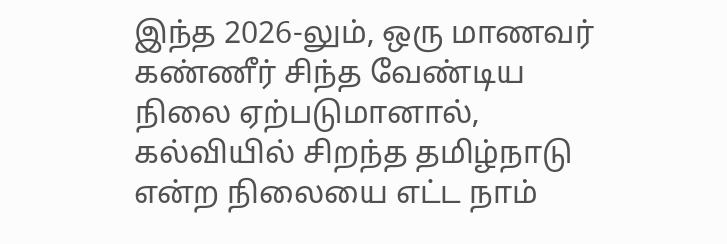இந்த 2026-லும், ஒரு மாணவர் கண்ணீர் சிந்த வேண்டிய நிலை ஏற்படுமானால், கல்வியில் சிறந்த தமிழ்நாடு என்ற நிலையை எட்ட நாம்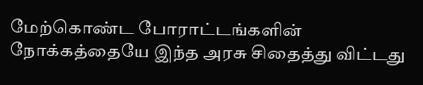மேற்கொண்ட போராட்டங்களின் நோக்கத்தையே இந்த அரசு சிதைத்து விட்டது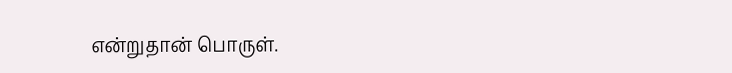என்றுதான் பொருள்.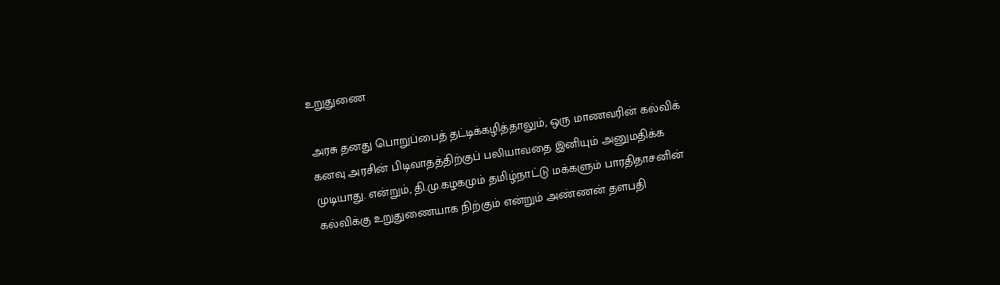உறுதுணை

அரசு தனது பொறுப்பைத் தட்டிக்கழித்தாலும், ஒரு மாணவரின் கல்விக் கனவு அரசின் பிடிவாதத்திற்குப் பலியாவதை இனியும் அனுமதிக்க முடியாது. என்றும், தி.மு.கழகமும் தமிழ்நாட்டு மக்களும் பாரதிதாசனின் கல்விக்கு உறுதுணையாக நிற்கும் என்றும் அண்ணன் தளபதி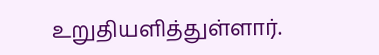உறுதியளித்துள்ளார்.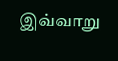இவ்வாறு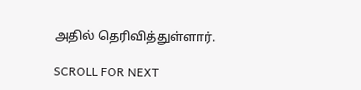அதில் தெரிவித்துள்ளார்.

SCROLL FOR NEXT